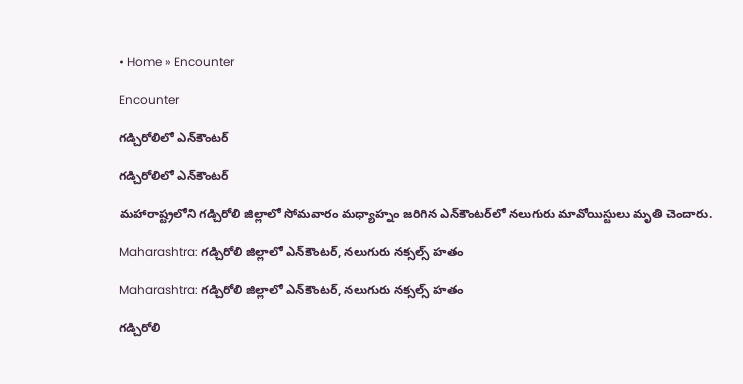• Home » Encounter

Encounter

గడ్చిరోలిలో ఎన్‌కౌంటర్‌

గడ్చిరోలిలో ఎన్‌కౌంటర్‌

మహారాష్ట్రలోని గడ్చిరోలి జిల్లాలో సోమవారం మధ్యాహ్నం జరిగిన ఎన్‌కౌంటర్‌లో నలుగురు మావోయిస్టులు మృతి చెందారు.

Maharashtra: గడ్చిరోలి జిల్లాలో ఎన్‌కౌంటర్, నలుగురు నక్సల్స్ హతం

Maharashtra: గడ్చిరోలి జిల్లాలో ఎన్‌కౌంటర్, నలుగురు నక్సల్స్ హతం

గడ్చిరోలి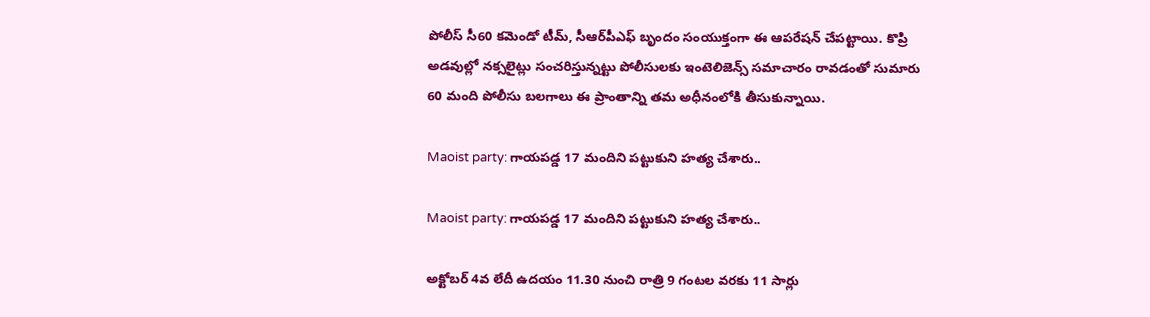పోలీస్‌ సీ60 కమెండో టీమ్, సీఆర్‌పీఎఫ్ బృందం సంయుక్తంగా ఈ ఆపరేషన్ చేపట్టాయి. కొప్రి అడవుల్లో నక్సలైట్లు సంచరిస్తున్నట్టు పోలీసులకు ఇంటెలిజెన్స్ సమాచారం రావడంతో సుమారు 60 మంది పోలీసు బలగాలు ఈ ప్రాంతాన్ని తమ అధీనంలోకి తీసుకున్నాయి.

Maoist party: గాయపడ్డ 17 మందిని పట్టుకుని హత్య చేశారు..

Maoist party: గాయపడ్డ 17 మందిని పట్టుకుని హత్య చేశారు..

అక్టోబర్ 4వ లేదీ ఉదయం 11.30 నుంచి రాత్రి 9 గంటల వరకు 11 సార్లు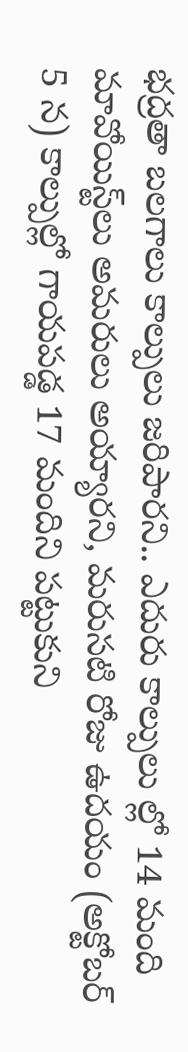భద్రతా బలగాలు కాల్పులు జరిపారని.. ఎదురు కాల్పులు ల్లో 14 మంది మావోయిస్ట్‌లు అమరులు అయ్యారని, మరుసటి రోజు ఉదయం (అక్టోబర్ 5 న) కాల్పుల్లో గాయపడ్డ 17 మందిని పట్టుకుని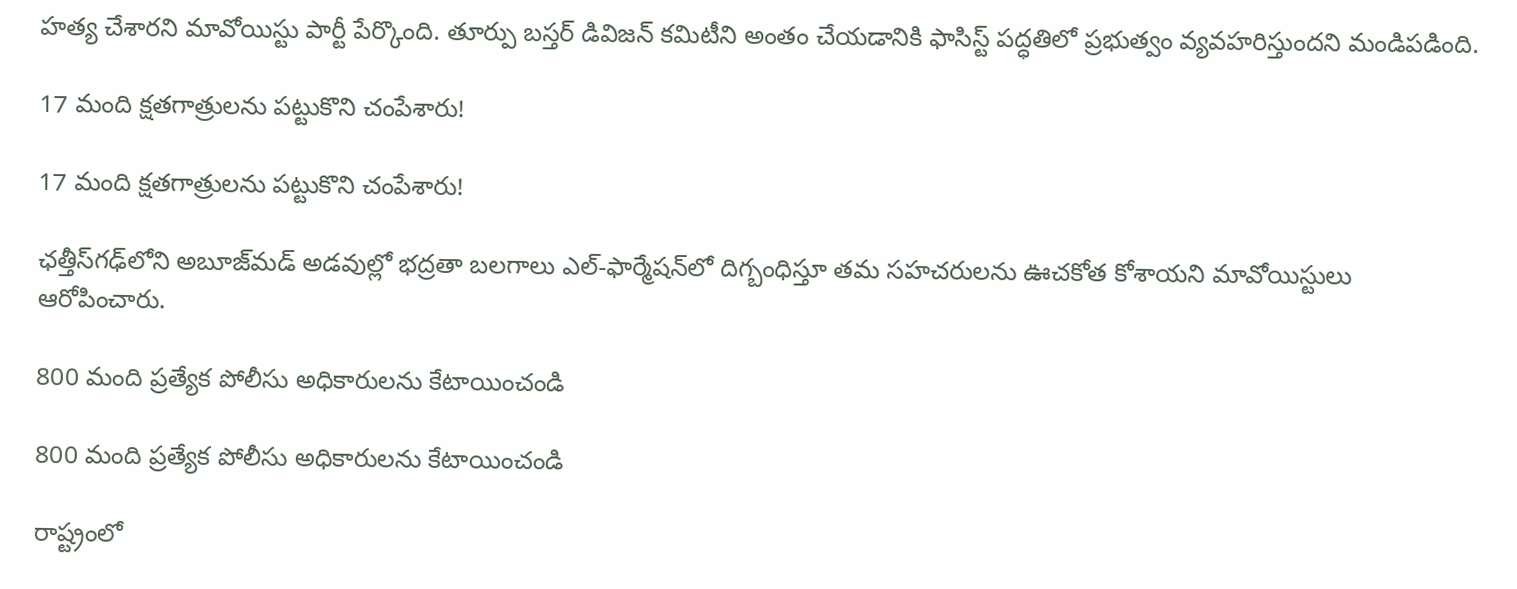హత్య చేశారని మావోయిస్టు పార్టీ పేర్కొంది. తూర్పు బస్తర్ డివిజన్ కమిటీని అంతం చేయడానికి ఫాసిస్ట్ పద్ధతిలో ప్రభుత్వం వ్యవహరిస్తుందని మండిపడింది.

17 మంది క్షతగాత్రులను పట్టుకొని చంపేశారు!

17 మంది క్షతగాత్రులను పట్టుకొని చంపేశారు!

ఛత్తీస్‌గఢ్‌లోని అబూజ్‌మడ్‌ అడవుల్లో భద్రతా బలగాలు ఎల్‌-ఫార్మేషన్‌లో దిగ్బంధిస్తూ తమ సహచరులను ఊచకోత కోశాయని మావోయిస్టులు ఆరోపించారు.

800 మంది ప్రత్యేక పోలీసు అధికారులను కేటాయించండి

800 మంది ప్రత్యేక పోలీసు అధికారులను కేటాయించండి

రాష్ట్రంలో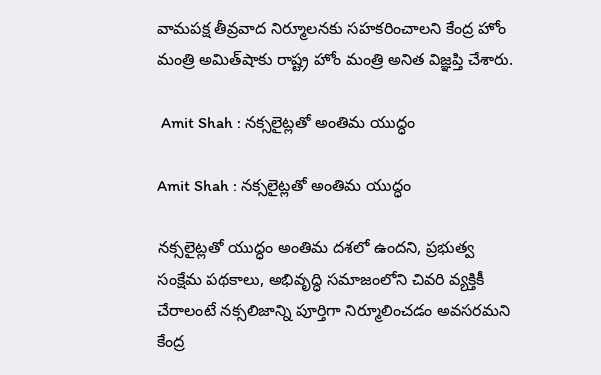వామపక్ష తీవ్రవాద నిర్మూలనకు సహకరించాలని కేంద్ర హోం మంత్రి అమిత్‌షాకు రాష్ట్ర హోం మంత్రి అనిత విజ్ఞప్తి చేశారు.

 Amit Shah : నక్సలైట్లతో అంతిమ యుద్ధం

Amit Shah : నక్సలైట్లతో అంతిమ యుద్ధం

నక్సలైట్లతో యుద్ధం అంతిమ దశలో ఉందని, ప్రభుత్వ సంక్షేమ పథకాలు, అభివృద్ధి సమాజంలోని చివరి వ్యక్తికీ చేరాలంటే నక్సలిజాన్ని పూర్తిగా నిర్మూలించడం అవసరమని కేంద్ర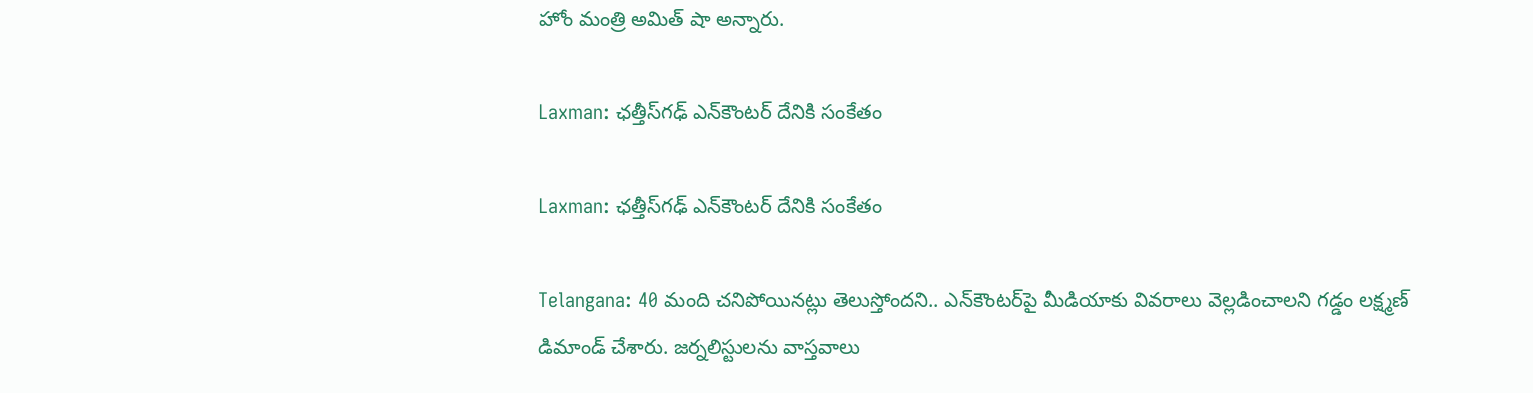హోం మంత్రి అమిత్‌ షా అన్నారు.

Laxman: ఛత్తీస్‌గఢ్‌ ఎన్‌కౌంటర్ దేనికి సంకేతం

Laxman: ఛత్తీస్‌గఢ్‌ ఎన్‌కౌంటర్ దేనికి సంకేతం

Telangana: 40 మంది చనిపోయినట్లు తెలుస్తోందని.. ఎన్‌కౌంటర్‌పై మీడియాకు వివరాలు వెల్లడించాలని గడ్డం లక్ష్మణ్ డిమాండ్ చేశారు. జర్నలిస్టులను వాస్తవాలు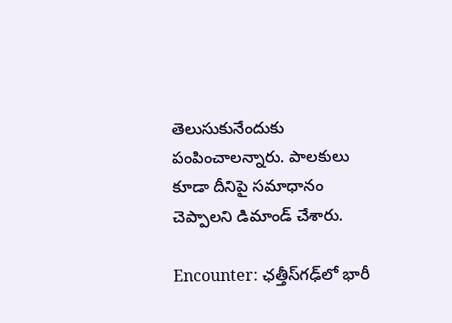తెలుసుకునేందుకు పంపించాలన్నారు. పాలకులు కూడా దీనిపై సమాధానం చెప్పాలని డిమాండ్ చేశారు.

Encounter: ఛత్తీస్‌గఢ్‌‌లో భారీ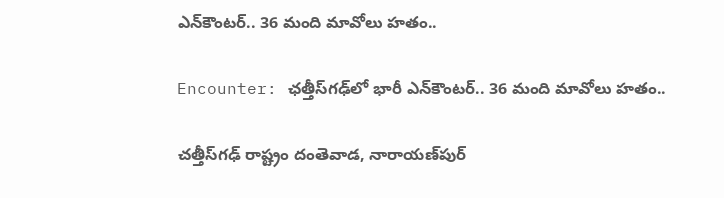ఎన్‌కౌంటర్.. 36 మంది మావోలు హతం..

Encounter: ఛత్తీస్‌గఢ్‌‌లో భారీ ఎన్‌కౌంటర్.. 36 మంది మావోలు హతం..

చత్తీస్‌గఢ్ రాష్ట్రం దంతెవాడ, నారాయణ్‌పుర్‌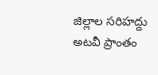జిల్లాల సరిహద్దు అటవీ ప్రాంతం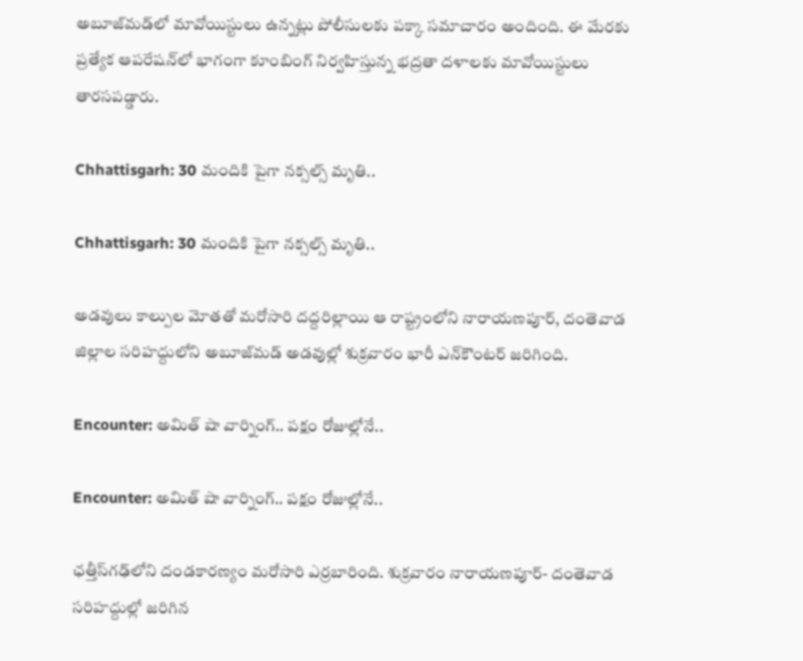అబూజ్‌మడ్‌‌లో మావోయిస్టులు ఉన్నట్లు పోలీసులకు పక్కా సమాచారం అందింది. ఈ మేరకు ప్రత్యేక ఆపరేషన్‌లో భాగంగా కూంబింగ్ నిర్వహిస్తున్న భద్రతా దళాలకు మావోయిస్టులు తారసపడ్డారు.

Chhattisgarh: 30 మందికి పైగా నక్సల్స్‌ మృతి..

Chhattisgarh: 30 మందికి పైగా నక్సల్స్‌ మృతి..

అడవులు కాల్పుల మోతతో మరోసారి దద్దరిల్లాయి ఆ రాష్ట్రంలోని నారాయణపూర్‌, దంతెవాడ జిల్లాల సరిహద్దులోని అబూజ్‌మడ్‌ అడవుల్లో శుక్రవారం భారీ ఎన్‌కౌంటర్‌ జరిగింది.

Encounter: అమిత్ షా వార్నింగ్.. పక్షం రోజుల్లోనే..

Encounter: అమిత్ షా వార్నింగ్.. పక్షం రోజుల్లోనే..

ఛత్తీస్‌గఢ్‌లోని దండకారణ్యం మరోసారి ఎర్రబారింది. శుక్రవారం నారాయణపూర్- దంతెవాడ సరిహద్దుల్లో జరిగిన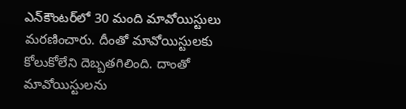ఎన్‌కౌంటర్‌లో 30 మంది మావోయిస్టులు మరణించారు. దీంతో మావోయిస్టులకు కోలుకోలేని దెబ్బతగిలింది. దాంతో మావోయిస్టులను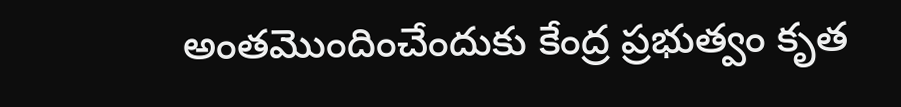అంతమొందించేందుకు కేంద్ర ప్రభుత్వం కృత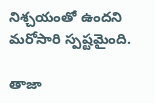నిశ్చయంతో ఉందని మరోసారి స్పష్టమైంది.

తాజా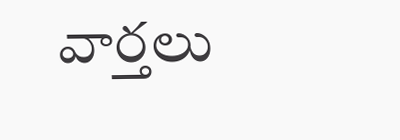వార్తలు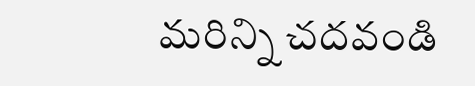మరిన్ని చదవండి